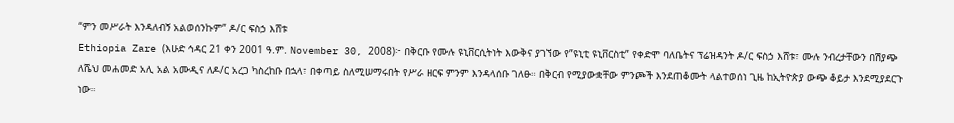“ምን መሥራት እንዳለብኝ አልወሰንኩም” ዶ/ር ፍስኃ እሸቱ
Ethiopia Zare (እሁድ ኅዳር 21 ቀን 2001 ዓ.ም. November 30, 2008)፦ በቅርቡ የሙሉ ዩኒቨርሲትነት እውቅና ያገኘው የ”ዩኒቲ ዩኒቨርስቲ” የቀድሞ ባለቤትና ፕሬዝዳንት ዶ/ር ፍስኃ እሸቱ፣ ሙሉ ንብረታቸውን በሽያጭ ለሼህ መሐመድ አሊ አል አሙዲና ለዶ/ር አረጋ ካስረከቡ በኋላ፣ በቀጣይ ስለሚሠማሩበት የሥራ ዘርፍ ምንም እንዳላሰቡ ገለፁ። በቅርብ የሚያውቋቸው ምንጮች እንደጠቆሙት ላልተወሰነ ጊዜ ከኢትዮጵያ ውጭ ቆይታ እንደሚያደርጉ ነው።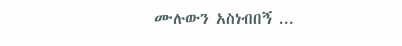ሙሉውን አስነብበኝ ...